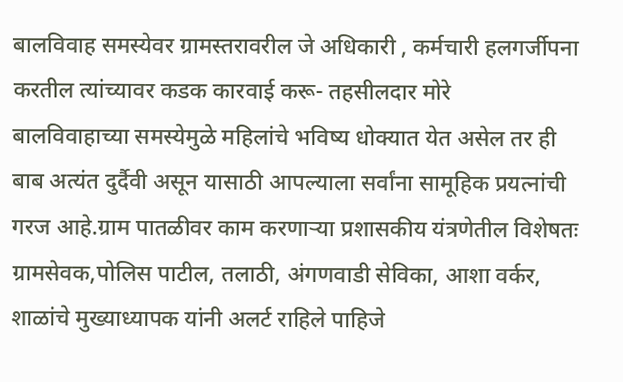बालविवाह समस्येवर ग्रामस्तरावरील जे अधिकारी , कर्मचारी हलगर्जीपना करतील त्यांच्यावर कडक कारवाई करू- तहसीलदार मोरे
बालविवाहाच्या समस्येमुळे महिलांचे भविष्य धोक्यात येत असेल तर ही बाब अत्यंत दुर्दैवी असून यासाठी आपल्याला सर्वांना सामूहिक प्रयत्नांची गरज आहे.ग्राम पातळीवर काम करणाऱ्या प्रशासकीय यंत्रणेतील विशेषतः ग्रामसेवक,पोलिस पाटील, तलाठी, अंगणवाडी सेविका, आशा वर्कर, शाळांचे मुख्याध्यापक यांनी अलर्ट राहिले पाहिजे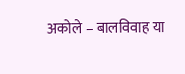अकोले – बालविवाह या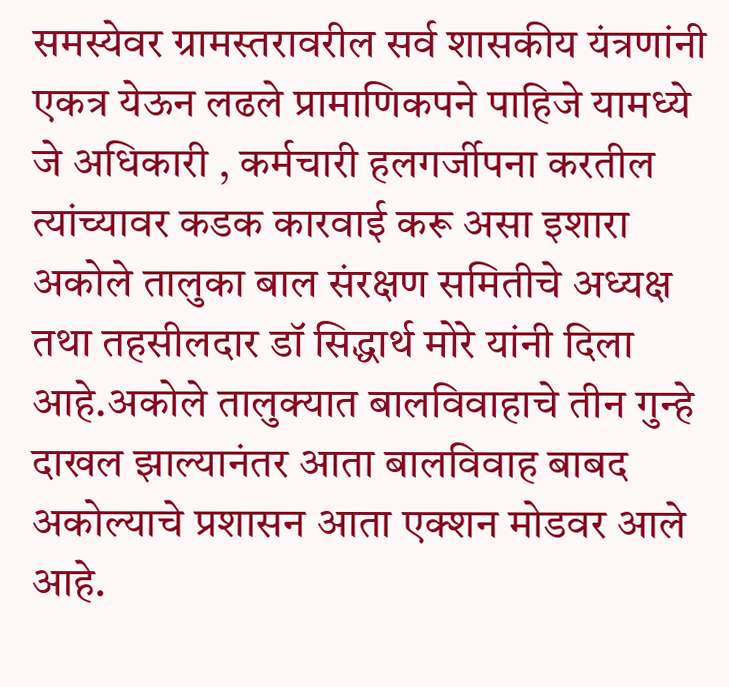समस्येवर ग्रामस्तरावरील सर्व शासकीय यंत्रणांनी एकत्र येऊन लढले प्रामाणिकपने पाहिजे यामध्ये जे अधिकारी , कर्मचारी हलगर्जीपना करतील त्यांच्यावर कडक कारवाई करू असा इशारा अकोले तालुका बाल संरक्षण समितीचे अध्यक्ष तथा तहसीलदार डॉ सिद्धार्थ मोरे यांनी दिला आहे.अकोले तालुक्यात बालविवाहाचे तीन गुन्हे दाखल झाल्यानंतर आता बालविवाह बाबद अकोल्याचे प्रशासन आता एक्शन मोडवर आले आहे.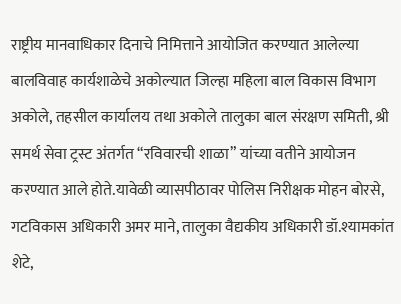राष्ट्रीय मानवाधिकार दिनाचे निमित्ताने आयोजित करण्यात आलेल्या बालविवाह कार्यशाळेचे अकोल्यात जिल्हा महिला बाल विकास विभाग अकोले, तहसील कार्यालय तथा अकोले तालुका बाल संरक्षण समिती, श्री समर्थ सेवा ट्रस्ट अंतर्गत “रविवारची शाळा” यांच्या वतीने आयोजन करण्यात आले होते.यावेळी व्यासपीठावर पोलिस निरीक्षक मोहन बोरसे, गटविकास अधिकारी अमर माने, तालुका वैद्यकीय अधिकारी डॉ.श्यामकांत शेटे,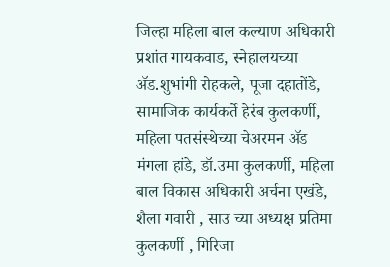जिल्हा महिला बाल कल्याण अधिकारी प्रशांत गायकवाड, स्नेहालयच्या ॲड.शुभांगी रोहकले, पूजा दहातोंडे, सामाजिक कार्यकर्ते हेरंब कुलकर्णी, महिला पतसंस्थेच्या चेअरमन ॲड मंगला हांडे, डॉ.उमा कुलकर्णी, महिला बाल विकास अधिकारी अर्चना एखंडे, शैला गवारी , साउ च्या अध्यक्ष प्रतिमा कुलकर्णी , गिरिजा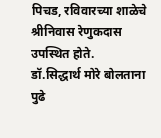पिचड, रविवारच्या शाळेचे श्रीनिवास रेणुकदास उपस्थित होते.
डॉ.सिद्धार्थ मोरे बोलताना पुढे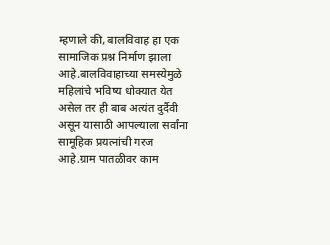म्हणाले की, बालविवाह हा एक सामाजिक प्रश्न निर्माण झाला आहे.बालविवाहाच्या समस्येमुळे महिलांचे भविष्य धोक्यात येत असेल तर ही बाब अत्यंत दुर्दैवी असून यासाठी आपल्याला सर्वांना सामूहिक प्रयत्नांची गरज आहे.ग्राम पातळीवर काम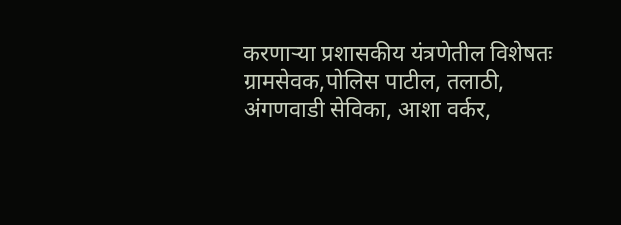करणाऱ्या प्रशासकीय यंत्रणेतील विशेषतः ग्रामसेवक,पोलिस पाटील, तलाठी, अंगणवाडी सेविका, आशा वर्कर,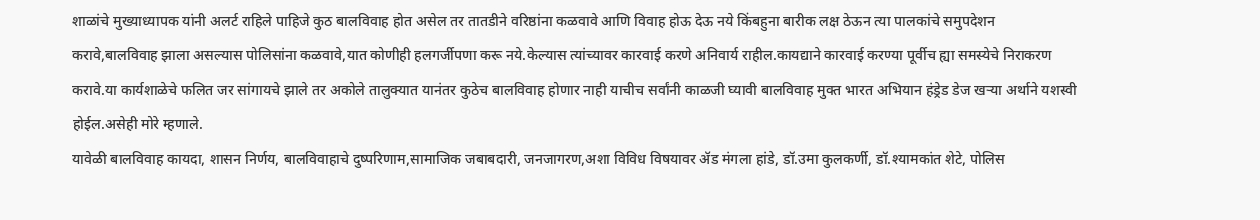शाळांचे मुख्याध्यापक यांनी अलर्ट राहिले पाहिजे कुठ बालविवाह होत असेल तर तातडीने वरिष्ठांना कळवावे आणि विवाह होऊ देऊ नये किंबहुना बारीक लक्ष ठेऊन त्या पालकांचे समुपदेशन करावे,बालविवाह झाला असल्यास पोलिसांना कळवावे,यात कोणीही हलगर्जीपणा करू नये.केल्यास त्यांच्यावर कारवाई करणे अनिवार्य राहील.कायद्याने कारवाई करण्या पूर्वीच ह्या समस्येचे निराकरण करावे.या कार्यशाळेचे फलित जर सांगायचे झाले तर अकोले तालुक्यात यानंतर कुठेच बालविवाह होणार नाही याचीच सर्वांनी काळजी घ्यावी बालविवाह मुक्त भारत अभियान हंड्रेड डेज खऱ्या अर्थाने यशस्वी होईल.असेही मोरे म्हणाले.
यावेळी बालविवाह कायदा, शासन निर्णय, बालविवाहाचे दुष्परिणाम,सामाजिक जबाबदारी, जनजागरण,अशा विविध विषयावर ॲड मंगला हांडे, डॉ.उमा कुलकर्णी, डॉ.श्यामकांत शेटे, पोलिस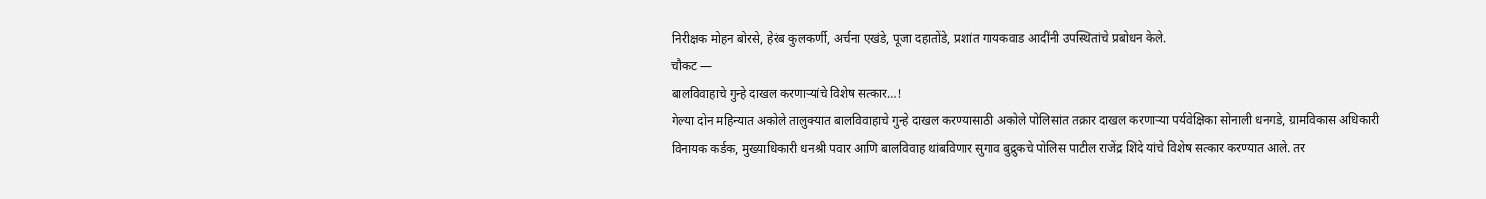निरीक्षक मोहन बोरसे, हेरंब कुलकर्णी, अर्चना एखंडे, पूजा दहातोंडे, प्रशांत गायकवाड आदींनी उपस्थितांचे प्रबोधन केले.
चौकट —
बालविवाहाचे गुन्हे दाखल करणाऱ्यांचे विशेष सत्कार…!
गेल्या दोन महिन्यात अकोले तालुक्यात बालविवाहाचे गुन्हे दाखल करण्यासाठी अकोले पोलिसांत तक्रार दाखल करणाऱ्या पर्यवेक्षिका सोनाली धनगडे, ग्रामविकास अधिकारी विनायक कर्डक, मुख्याधिकारी धनश्री पवार आणि बालविवाह थांबविणार सुगाव बुद्रुकचे पोलिस पाटील राजेंद्र शिंदे यांचे विशेष सत्कार करण्यात आले. तर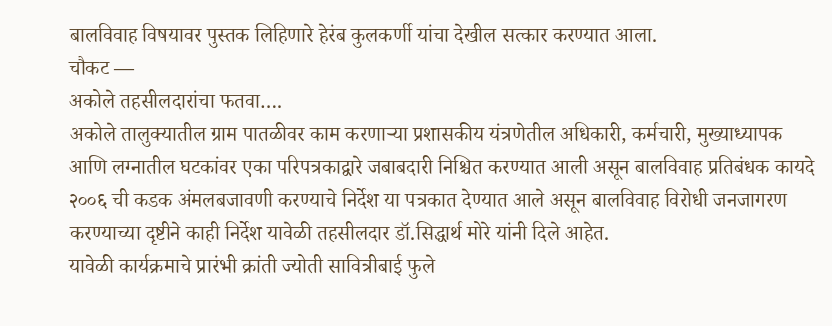बालविवाह विषयावर पुस्तक लिहिणारे हेरंब कुलकर्णी यांचा देखील सत्कार करण्यात आला.
चौकट —
अकोले तहसीलदारांचा फतवा….
अकोले तालुक्यातील ग्राम पातळीवर काम करणाऱ्या प्रशासकीय यंत्रणेतील अधिकारी, कर्मचारी, मुख्याध्यापक आणि लग्नातील घटकांवर एका परिपत्रकाद्वारे जबाबदारी निश्चित करण्यात आली असून बालविवाह प्रतिबंधक कायदे २००६ ची कडक अंमलबजावणी करण्याचे निर्देश या पत्रकात देण्यात आले असून बालविवाह विरोधी जनजागरण करण्याच्या दृष्टीने काही निर्देश यावेळी तहसीलदार डॉ.सिद्धार्थ मोरे यांनी दिले आहेत.
यावेळी कार्यक्रमाचे प्रारंभी क्रांती ज्योती सावित्रीबाई फुले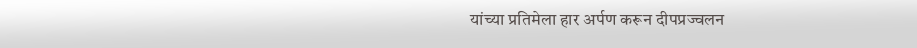यांच्या प्रतिमेला हार अर्पण करून दीपप्रज्वलन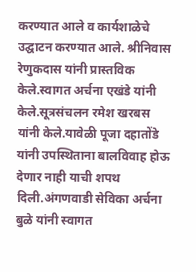करण्यात आले व कार्यशाळेचे उद्घाटन करण्यात आले. श्रीनिवास रेणुकदास यांनी प्रास्तविक केले.स्वागत अर्चना एखंडे यांनी केले.सूत्रसंचलन रमेश खरबस यांनी केले.यावेळी पूजा दहातोंडे यांनी उपस्थिताना बालविवाह होऊ देणार नाही याची शपथ दिली.अंगणवाडी सेविका अर्चना बुळे यांनी स्वागत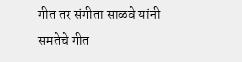गीत तर संगीता साळवे यांनी समतेचे गीत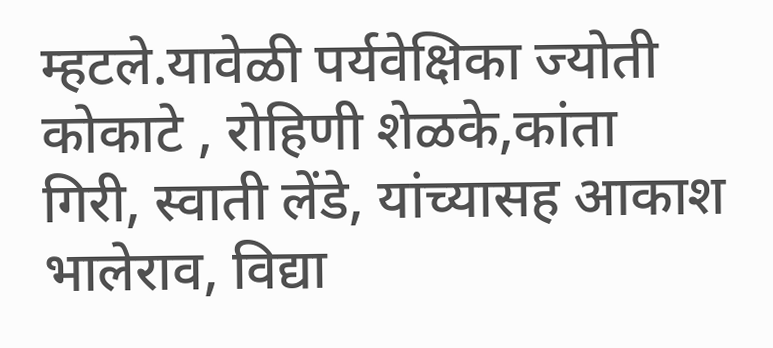म्हटले.यावेळी पर्यवेक्षिका ज्योती कोकाटे , रोहिणी शेळके,कांता गिरी, स्वाती लेंडे, यांच्यासह आकाश भालेराव, विद्या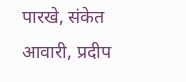पारखे, संकेत आवारी, प्रदीप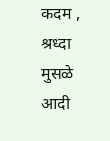कदम , श्रध्दा मुसळे आदी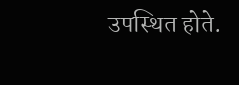उपस्थित होते.